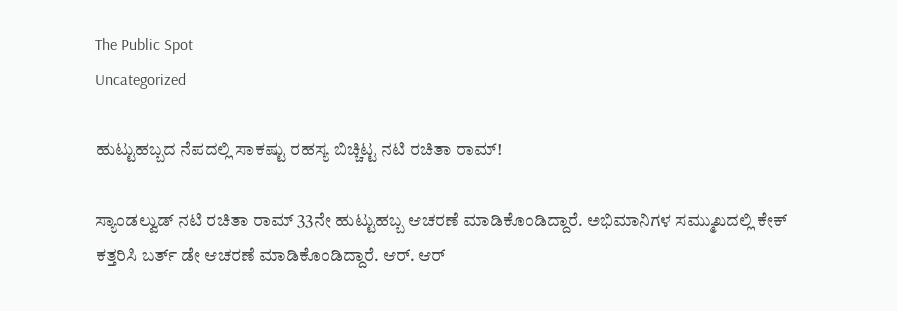The Public Spot
Uncategorized

ಹುಟ್ಟುಹಬ್ಬದ ನೆಪದಲ್ಲಿ ಸಾಕಷ್ಟು ರಹಸ್ಯ ಬಿಚ್ಚಿಟ್ಟ ನಟಿ ರಚಿತಾ ರಾಮ್!

ಸ್ಯಾಂಡಲ್ವುಡ್ ನಟಿ ರಚಿತಾ ರಾಮ್ 33ನೇ ಹುಟ್ಟುಹಬ್ಬ ಆಚರಣೆ ಮಾಡಿಕೊಂಡಿದ್ದಾರೆ. ಅಭಿಮಾನಿಗಳ ಸಮ್ಮುಖದಲ್ಲಿ ಕೇಕ್ ಕತ್ತರಿಸಿ ಬರ್ತ್ ಡೇ ಆಚರಣೆ ಮಾಡಿಕೊಂಡಿದ್ದಾರೆ. ಆರ್. ಆರ್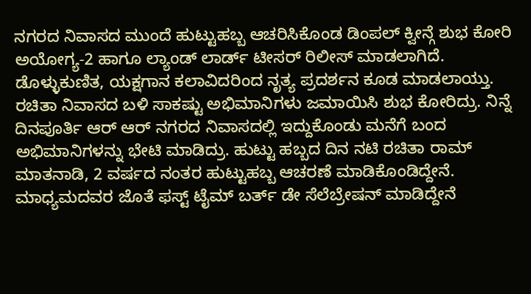ನಗರದ ನಿವಾಸದ ಮುಂದೆ ಹುಟ್ಟುಹಬ್ಬ ಆಚರಿಸಿಕೊಂಡ ಡಿಂಪಲ್ ಕ್ವೀನ್ಗೆ ಶುಭ ಕೋರಿ ಅಯೋಗ್ಯ-2 ಹಾಗೂ ಲ್ಯಾಂಡ್ ಲಾರ್ಡ್ ಟೀಸರ್ ರಿಲೀಸ್ ಮಾಡಲಾಗಿದೆ. ಡೊಳ್ಳು‌ಕುಣಿತ, ಯಕ್ಷಗಾನ ಕಲಾವಿದರಿಂದ ನೃತ್ಯ ಪ್ರದರ್ಶನ ಕೂಡ ಮಾಡಲಾಯ್ತು. ರಚಿತಾ ನಿವಾಸದ ಬಳಿ ಸಾಕಷ್ಟು ಅಭಿಮಾನಿಗಳು ಜಮಾಯಿಸಿ ಶುಭ ಕೋರಿದ್ರು. ನಿನ್ನೆ ದಿನಪೂರ್ತಿ ಆರ್ ಆರ್ ನಗರದ ನಿವಾಸದಲ್ಲಿ ಇದ್ದುಕೊಂಡು ಮನೆಗೆ ಬಂದ ಅಭಿಮಾನಿಗಳನ್ನು ಭೇಟಿ ಮಾಡಿದ್ರು. ಹುಟ್ಟು ಹಬ್ಬದ ದಿನ ನಟಿ ರಚಿತಾ ರಾಮ್ ಮಾತನಾಡಿ, 2 ವರ್ಷದ ನಂತರ ಹುಟ್ಟುಹಬ್ಬ ಆಚರಣೆ ಮಾಡಿಕೊಂಡಿದ್ದೇನೆ. ಮಾಧ್ಯಮದವರ ಜೊತೆ ಫಸ್ಟ್ ಟೈಮ್ ಬರ್ತ್ ಡೇ ಸೆಲೆಬ್ರೇಷನ್ ಮಾಡಿದ್ದೇನೆ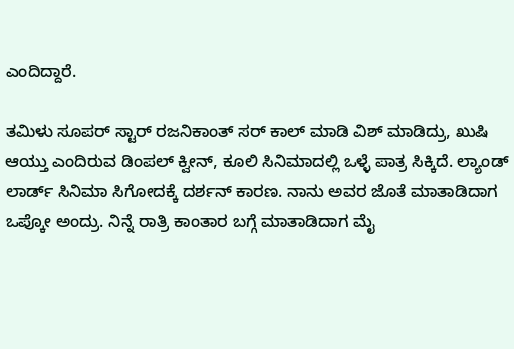ಎಂದಿದ್ದಾರೆ.

ತಮಿಳು ಸೂಪರ್ ಸ್ಟಾರ್ ರಜನಿಕಾಂತ್ ಸರ್ ಕಾಲ್ ಮಾಡಿ ವಿಶ್ ಮಾಡಿದ್ರು, ಖುಷಿ ಆಯ್ತು ಎಂದಿರುವ ಡಿಂಪಲ್ ಕ್ವೀನ್, ಕೂಲಿ ಸಿನಿಮಾದಲ್ಲಿ ಒಳ್ಳೆ ಪಾತ್ರ ಸಿಕ್ಕಿದೆ. ಲ್ಯಾಂಡ್ ಲಾರ್ಡ್ ಸಿನಿಮಾ ಸಿಗೋದಕ್ಕೆ ದರ್ಶನ್ ಕಾರಣ. ನಾನು ಅವರ ಜೊತೆ ಮಾತಾಡಿದಾಗ ಒಪ್ಕೋ ಅಂದ್ರು. ನಿನ್ನೆ ರಾತ್ರಿ ಕಾಂತಾರ ಬಗ್ಗೆ ಮಾತಾಡಿದಾಗ ಮೈ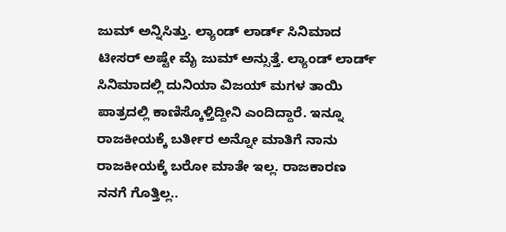ಜುಮ್ ಅನ್ನಿಸಿತ್ತು. ಲ್ಯಾಂಡ್ ಲಾರ್ಡ್ ಸಿನಿಮಾದ ಟೀಸರ್ ಅಷ್ಟೇ ಮೈ ಜುಮ್ ಅನ್ಸುತ್ತೆ. ಲ್ಯಾಂಡ್ ಲಾರ್ಡ್ ಸಿನಿಮಾದಲ್ಲಿ ದುನಿಯಾ ವಿಜಯ್ ಮಗಳ ತಾಯಿ ಪಾತ್ರದಲ್ಲಿ ಕಾಣಿಸ್ಕೊಳ್ತಿದ್ದೀನಿ ಎಂದಿದ್ದಾರೆ. ಇನ್ನೂ ರಾಜಕೀಯಕ್ಕೆ ಬರ್ತೀರ ಅನ್ನೋ ಮಾತಿಗೆ ನಾನು ರಾಜಕೀಯಕ್ಕೆ ಬರೋ ಮಾತೇ ಇಲ್ಲ. ರಾಜಕಾರಣ ನನಗೆ ಗೊತ್ತಿಲ್ಲ..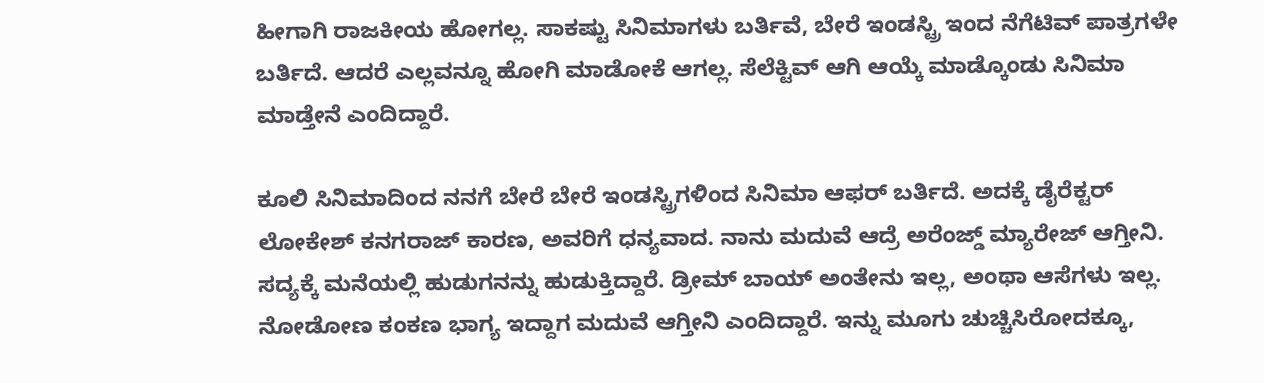ಹೀಗಾಗಿ ರಾಜಕೀಯ ಹೋಗಲ್ಲ. ಸಾಕಷ್ಟು ಸಿನಿಮಾಗಳು ಬರ್ತಿವೆ, ಬೇರೆ ಇಂಡಸ್ಟ್ರಿ ಇಂದ ನೆಗೆಟಿವ್ ಪಾತ್ರಗಳೇ ಬರ್ತಿದೆ. ಆದರೆ ಎಲ್ಲವನ್ನೂ ಹೋಗಿ ಮಾಡೋಕೆ ಆಗಲ್ಲ. ಸೆಲೆಕ್ಟಿವ್ ಆಗಿ ಆಯ್ಕೆ ಮಾಡ್ಕೊಂಡು ಸಿನಿಮಾ ಮಾಡ್ತೇನೆ ಎಂದಿದ್ದಾರೆ.

ಕೂಲಿ ಸಿನಿಮಾದಿಂದ ನನಗೆ ಬೇರೆ ಬೇರೆ ಇಂಡಸ್ಟ್ರಿಗಳಿಂದ ಸಿನಿಮಾ ಆಫರ್ ಬರ್ತಿದೆ. ಅದಕ್ಕೆ ಡೈರೆಕ್ಟರ್ ಲೋಕೇಶ್ ಕನಗರಾಜ್ ಕಾರಣ, ಅವರಿಗೆ ಧನ್ಯವಾದ. ನಾನು ಮದುವೆ ಆದ್ರೆ ಅರೆಂಜ್ಡ್ ಮ್ಯಾರೇಜ್ ಆಗ್ತೀನಿ. ಸದ್ಯಕ್ಕೆ ಮನೆಯಲ್ಲಿ ಹುಡುಗನನ್ನು ಹುಡುಕ್ತಿದ್ದಾರೆ. ಡ್ರೀಮ್ ಬಾಯ್ ಅಂತೇನು ಇಲ್ಲ, ಅಂಥಾ ಆಸೆಗಳು ಇಲ್ಲ. ನೋಡೋಣ ಕಂಕಣ ಭಾಗ್ಯ ಇದ್ದಾಗ ಮದುವೆ ಆಗ್ತೀನಿ ಎಂದಿದ್ದಾರೆ. ಇನ್ನು ಮೂಗು ಚುಚ್ಚಿಸಿರೋದಕ್ಕೂ,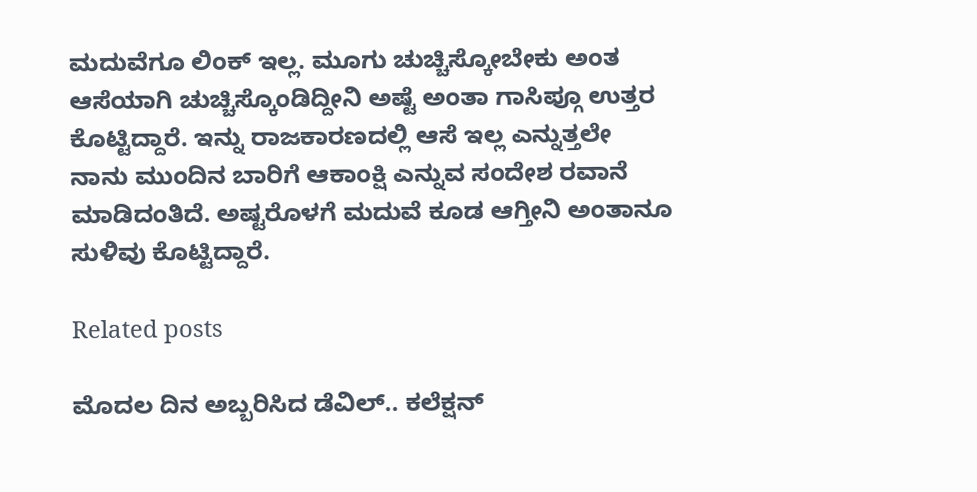ಮದುವೆಗೂ ಲಿಂಕ್ ಇಲ್ಲ. ಮೂಗು ಚುಚ್ಚಿಸ್ಕೋಬೇಕು ಅಂತ ಆಸೆಯಾಗಿ ಚುಚ್ಚಿಸ್ಕೊಂಡಿದ್ದೀನಿ ಅಷ್ಟೆ ಅಂತಾ ಗಾಸಿಪ್ಗೂ ಉತ್ತರ ಕೊಟ್ಟಿದ್ದಾರೆ. ಇನ್ನು ರಾಜಕಾರಣದಲ್ಲಿ ಆಸೆ ಇಲ್ಲ ಎನ್ನುತ್ತಲೇ ನಾನು ಮುಂದಿನ ಬಾರಿಗೆ ಆಕಾಂಕ್ಷಿ ಎನ್ನುವ ಸಂದೇಶ ರವಾನೆ ಮಾಡಿದಂತಿದೆ. ಅಷ್ಟರೊಳಗೆ ಮದುವೆ ಕೂಡ ಆಗ್ತೀನಿ ಅಂತಾನೂ ಸುಳಿವು ಕೊಟ್ಟಿದ್ದಾರೆ.

Related posts

ಮೊದಲ ದಿನ ಅಬ್ಬರಿಸಿದ ಡೆವಿಲ್.. ಕಲೆಕ್ಷನ್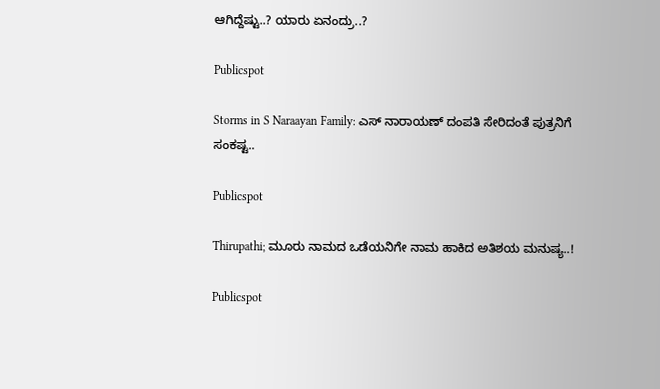ಆಗಿದ್ದೆಷ್ಟು..? ಯಾರು ಏನಂದ್ರು..?

Publicspot

Storms in S Naraayan Family: ಎಸ್ ನಾರಾಯಣ್ ದಂಪತಿ ಸೇರಿದಂತೆ ಪುತ್ರನಿಗೆ ಸಂಕಷ್ಟ..

Publicspot

Thirupathi; ಮೂರು ನಾಮದ ಒಡೆಯನಿಗೇ ನಾಮ ಹಾಕಿದ ಅತಿಶಯ ಮನುಷ್ಯ..!

Publicspot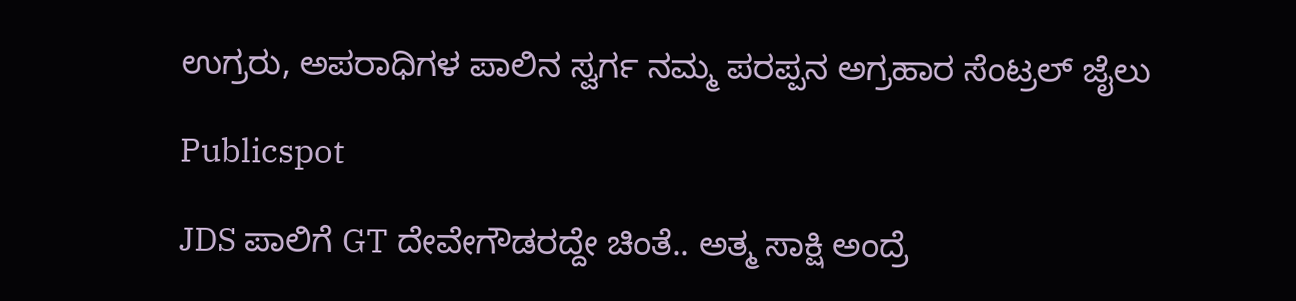ಉಗ್ರರು, ಅಪರಾಧಿಗಳ ಪಾಲಿನ ಸ್ವರ್ಗ ನಮ್ಮ ಪರಪ್ಪನ ಅಗ್ರಹಾರ ಸೆಂಟ್ರಲ್ ಜೈಲು

Publicspot

JDS ಪಾಲಿಗೆ GT ದೇವೇಗೌಡರದ್ದೇ ಚಿಂತೆ.. ಅತ್ಮ ಸಾಕ್ಷಿ ಅಂದ್ರೆ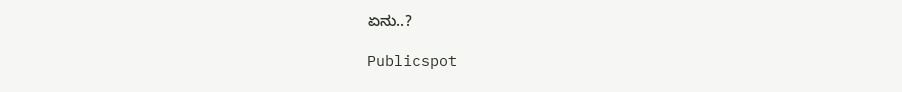ಏನು..?

Publicspot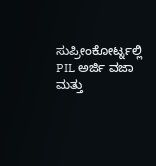ಸುಪ್ರೀಂಕೋರ್ಟ್ನಲ್ಲಿ PIL ಅರ್ಜಿ ವಜಾ ಮತ್ತು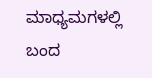ಮಾಧ್ಯಮಗಳಲ್ಲಿ ಬಂದ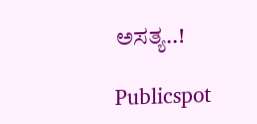ಅಸತ್ಯ..!

Publicspot